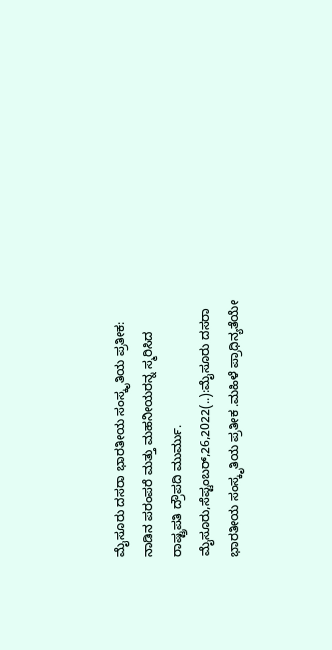ಮೈಸೂರು ದಸರಾ ಭಾರತೀಯ ಸಂಸ್ಕೃತಿಯ ಪ್ರತೀಕ: ನಾಡಿನ ಪರಂಪರೆ ಮತ್ತು ಮಹನೀಯರನ್ನ ಸ್ಮರಿಸಿದ ರಾಷ್ಟ್ರಪತಿ ದ್ರೌಪದಿ ಮುರ್ಮು. ಮೈಸೂರು,ಸೆಪ್ಟಂಬರ್,26,2022(..):ಮೈಸೂರು ದಸರಾ ಭಾರತೀಯ ಸಂಸ್ಕೃತಿಯ ಪ್ರತೀಕ .ಮಹಿಳೆ ಪ್ರಾಧಿನ್ಯತೆಯೇ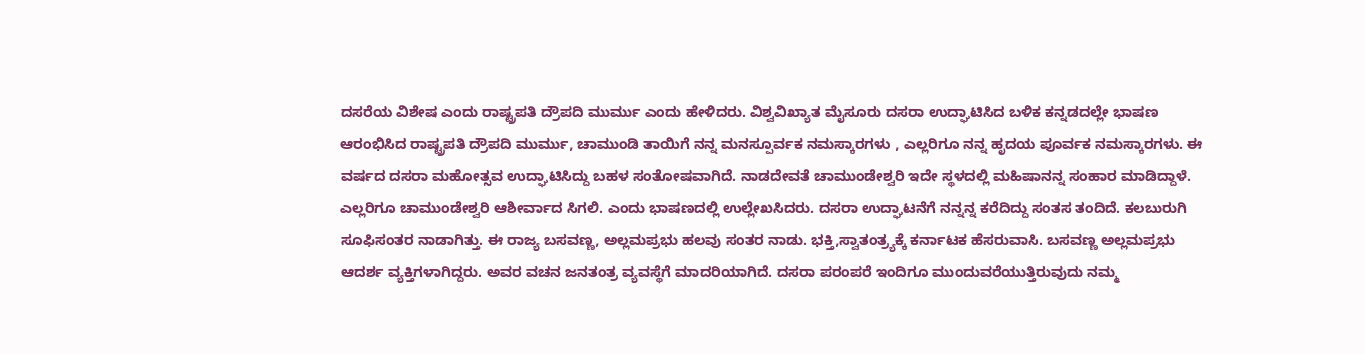ದಸರೆಯ ವಿಶೇಷ ಎಂದು ರಾಷ್ಟ್ರಪತಿ ದ್ರೌಪದಿ ಮುರ್ಮು ಎಂದು ಹೇಳಿದರು. ವಿಶ್ವವಿಖ್ಯಾತ ಮೈಸೂರು ದಸರಾ ಉದ್ಘಾಟಿಸಿದ ಬಳಿಕ ಕನ್ನಡದಲ್ಲೇ ಭಾಷಣ ಆರಂಭಿಸಿದ ರಾಷ್ಟ್ರಪತಿ ದ್ರೌಪದಿ ಮುರ್ಮು, ಚಾಮುಂಡಿ ತಾಯಿಗೆ ನನ್ನ ಮನಸ್ಪೂರ್ವಕ ನಮಸ್ಕಾರಗಳು , ಎಲ್ಲರಿಗೂ ನನ್ನ ಹೃದಯ ಪೂರ್ವಕ ನಮಸ್ಕಾರಗಳು. ಈ ವರ್ಷದ ದಸರಾ ಮಹೋತ್ಸವ ಉದ್ಘಾಟಿಸಿದ್ದು ಬಹಳ ಸಂತೋಷವಾಗಿದೆ. ನಾಡದೇವತೆ ಚಾಮುಂಡೇಶ್ವರಿ ಇದೇ ಸ್ಥಳದಲ್ಲಿ ಮಹಿಷಾನನ್ನ ಸಂಹಾರ ಮಾಡಿದ್ದಾಳೆ. ಎಲ್ಲರಿಗೂ ಚಾಮುಂಡೇಶ್ವರಿ ಆಶೀರ್ವಾದ ಸಿಗಲಿ. ಎಂದು ಭಾಷಣದಲ್ಲಿ ಉಲ್ಲೇಖಸಿದರು. ದಸರಾ ಉದ್ಘಾಟನೆಗೆ ನನ್ನನ್ನ ಕರೆದಿದ್ದು ಸಂತಸ ತಂದಿದೆ. ಕಲಬುರುಗಿ ಸೂಫಿಸಂತರ ನಾಡಾಗಿತ್ತು. ಈ ರಾಜ್ಯ ಬಸವಣ್ಣ, ಅಲ್ಲಮಪ್ರಭು ಹಲವು ಸಂತರ ನಾಡು. ಭಕ್ತಿ,ಸ್ವಾತಂತ್ರ್ಯಕ್ಕೆ ಕರ್ನಾಟಕ ಹೆಸರುವಾಸಿ. ಬಸವಣ್ಣ ಅಲ್ಲಮಪ್ರಭು ಆದರ್ಶ ವ್ಯಕ್ತಿಗಳಾಗಿದ್ದರು. ಅವರ ವಚನ ಜನತಂತ್ರ ವ್ಯವಸ್ಥೆಗೆ ಮಾದರಿಯಾಗಿದೆ. ದಸರಾ ಪರಂಪರೆ ಇಂದಿಗೂ ಮುಂದುವರೆಯುತ್ತಿರುವುದು ನಮ್ಮ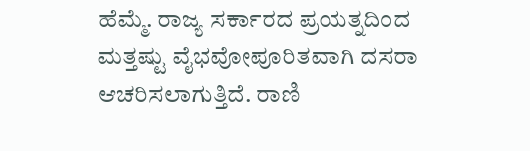ಹೆಮ್ಮೆ. ರಾಜ್ಯ ಸರ್ಕಾರದ ಪ್ರಯತ್ನದಿಂದ ಮತ್ತಷ್ಟು ವೈಭವೋಪೂರಿತವಾಗಿ ದಸರಾ ಆಚರಿಸಲಾಗುತ್ತಿದೆ. ರಾಣಿ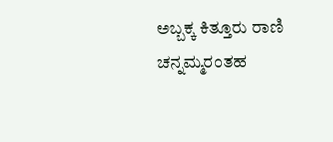ಅಬ್ಬಕ್ಕ ಕಿತ್ತೂರು ರಾಣಿ ಚನ್ನಮ್ಮರಂತಹ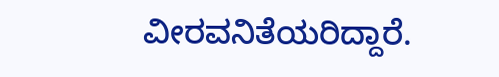ವೀರವನಿತೆಯರಿದ್ದಾರೆ.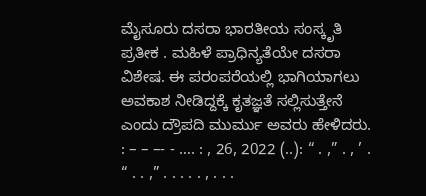ಮೈಸೂರು ದಸರಾ ಭಾರತೀಯ ಸಂಸ್ಕೃತಿ ಪ್ರತೀಕ . ಮಹಿಳೆ ಪ್ರಾಧಿನ್ಯತೆಯೇ ದಸರಾ ವಿಶೇಷ. ಈ ಪರಂಪರೆಯಲ್ಲಿ ಭಾಗಿಯಾಗಲು ಅವಕಾಶ ನೀಡಿದ್ದಕ್ಕೆ ಕೃತಜ್ಞತೆ ಸಲ್ಲಿಸುತ್ತೇನೆ ಎಂದು ದ್ರೌಪದಿ ಮುರ್ಮು ಅವರು ಹೇಳಿದರು. : – – –- - …. : , 26, 2022 (..): “ . ,” . , ’ . “ . . ,” . . . . . , . . .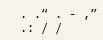. .“ . - ,” .: / /